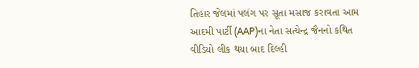તિહાર જેલમાં પલંગ પર સૂતા મસાજ કરાવતા આમ આદમી પાર્ટી (AAP)ના નેતા સત્યેન્દ્ર જૈનનો કથિત વીડિયો લીક થયા બાદ દિલ્હી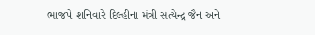ભાજપે શનિવારે દિલ્હીના મંત્રી સત્યેન્દ્ર જૈન અને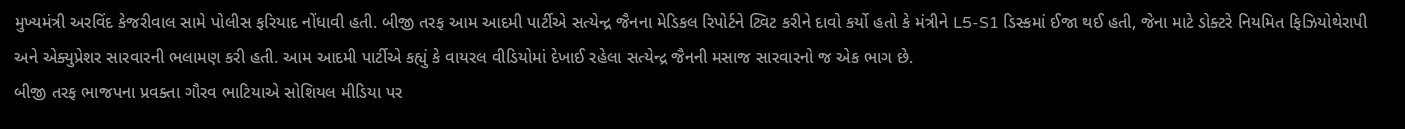મુખ્યમંત્રી અરવિંદ કેજરીવાલ સામે પોલીસ ફરિયાદ નોંધાવી હતી. બીજી તરફ આમ આદમી પાર્ટીએ સત્યેન્દ્ર જૈનના મેડિકલ રિપોર્ટને ટ્વિટ કરીને દાવો કર્યો હતો કે મંત્રીને L5-S1 ડિસ્કમાં ઈજા થઈ હતી, જેના માટે ડોક્ટરે નિયમિત ફિઝિયોથેરાપી અને એક્યુપ્રેશર સારવારની ભલામણ કરી હતી. આમ આદમી પાર્ટીએ કહ્યું કે વાયરલ વીડિયોમાં દેખાઈ રહેલા સત્યેન્દ્ર જૈનની મસાજ સારવારનો જ એક ભાગ છે.
બીજી તરફ ભાજપના પ્રવક્તા ગૌરવ ભાટિયાએ સોશિયલ મીડિયા પર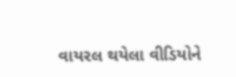વાયરલ થયેલા વીડિયોને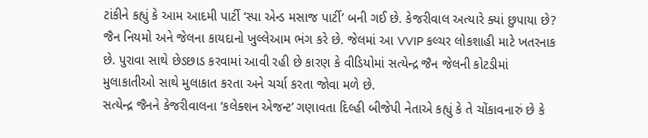ટાંકીને કહ્યું કે આમ આદમી પાર્ટી ‘સ્પા એન્ડ મસાજ પાર્ટી’ બની ગઈ છે. કેજરીવાલ અત્યારે ક્યાં છુપાયા છે? જૈન નિયમો અને જેલના કાયદાનો ખુલ્લેઆમ ભંગ કરે છે. જેલમાં આ VVIP કલ્ચર લોકશાહી માટે ખતરનાક છે. પુરાવા સાથે છેડછાડ કરવામાં આવી રહી છે કારણ કે વીડિયોમાં સત્યેન્દ્ર જૈન જેલની કોટડીમાં મુલાકાતીઓ સાથે મુલાકાત કરતા અને ચર્ચા કરતા જોવા મળે છે.
સત્યેન્દ્ર જૈનને કેજરીવાલના ‘કલેક્શન એજન્ટ’ ગણાવતા દિલ્હી બીજેપી નેતાએ કહ્યું કે તે ચોંકાવનારું છે કે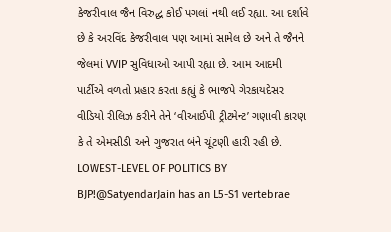કેજરીવાલ જૈન વિરુદ્ધ કોઈ પગલાં નથી લઈ રહ્યા. આ દર્શાવે છે કે અરવિંદ કેજરીવાલ પણ આમાં સામેલ છે અને તે જૈનને જેલમાં VVIP સુવિધાઓ આપી રહ્યા છે. આમ આદમી પાર્ટીએ વળતો પ્રહાર કરતા કહ્યું કે ભાજપે ગેરકાયદેસર વીડિયો રીલિઝ કરીને તેને ‘વીઆઈપી ટ્રીટમેન્ટ’ ગણાવી કારણ કે તે એમસીડી અને ગુજરાત બંને ચૂંટણી હારી રહી છે.
LOWEST-LEVEL OF POLITICS BY BJP!@SatyendarJain has an L5-S1 vertebrae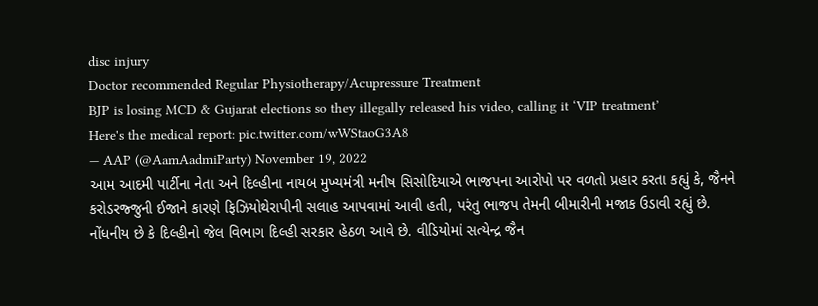disc injury
Doctor recommended Regular Physiotherapy/Acupressure Treatment
BJP is losing MCD & Gujarat elections so they illegally released his video, calling it ‘VIP treatment’
Here's the medical report: pic.twitter.com/wWStaoG3A8
— AAP (@AamAadmiParty) November 19, 2022
આમ આદમી પાર્ટીના નેતા અને દિલ્હીના નાયબ મુખ્યમંત્રી મનીષ સિસોદિયાએ ભાજપના આરોપો પર વળતો પ્રહાર કરતા કહ્યું કે, જૈનને કરોડરજ્જુની ઈજાને કારણે ફિઝિયોથેરાપીની સલાહ આપવામાં આવી હતી, પરંતુ ભાજપ તેમની બીમારીની મજાક ઉડાવી રહ્યું છે. નોંધનીય છે કે દિલ્હીનો જેલ વિભાગ દિલ્હી સરકાર હેઠળ આવે છે. વીડિયોમાં સત્યેન્દ્ર જૈન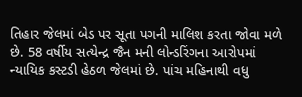તિહાર જેલમાં બેડ પર સૂતા પગની માલિશ કરતા જોવા મળે છે. 58 વર્ષીય સત્યેન્દ્ર જૈન મની લોન્ડરિંગના આરોપમાં ન્યાયિક કસ્ટડી હેઠળ જેલમાં છે. પાંચ મહિનાથી વધુ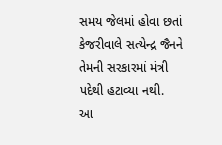સમય જેલમાં હોવા છતાં કેજરીવાલે સત્યેન્દ્ર જૈનને તેમની સરકારમાં મંત્રી પદેથી હટાવ્યા નથી.
આ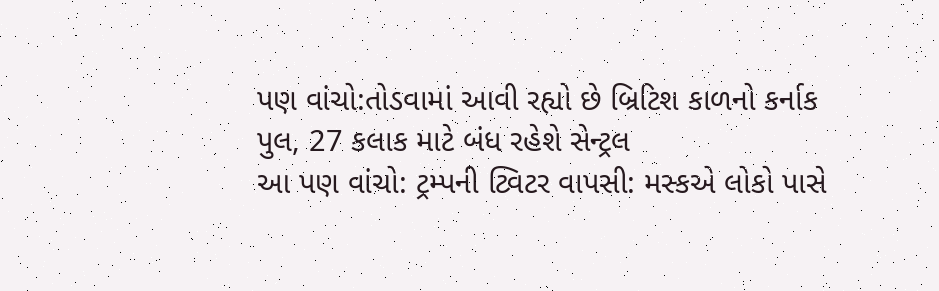પણ વાંચો:તોડવામાં આવી રહ્યો છે બ્રિટિશ કાળનો કર્નાક પુલ, 27 કલાક માટે બંધ રહેશે સેન્ટ્રલ
આ પણ વાંચો: ટ્રમ્પની ટ્વિટર વાપસી: મસ્કએ લોકો પાસે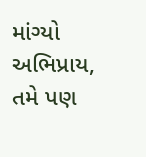માંગ્યો અભિપ્રાય, તમે પણ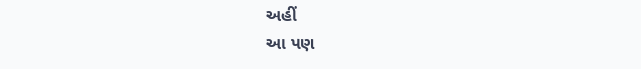અહીં
આ પણ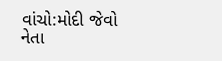વાંચો:મોદી જેવો નેતા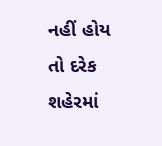નહીં હોય તો દરેક શહેરમાં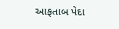આફતાબ પેદા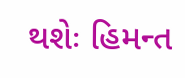થશેઃ હિમન્ત